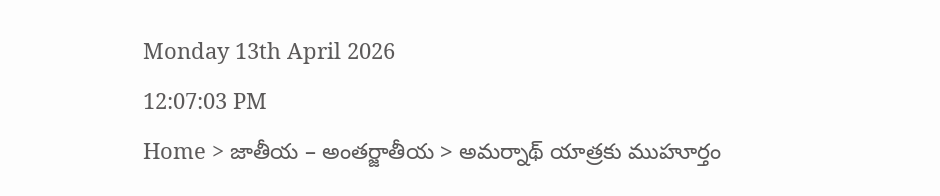Monday 13th April 2026
12:07:03 PM
Home > జాతీయ – అంతర్జాతీయ > అమర్నాథ్ యాత్రకు ముహూర్తం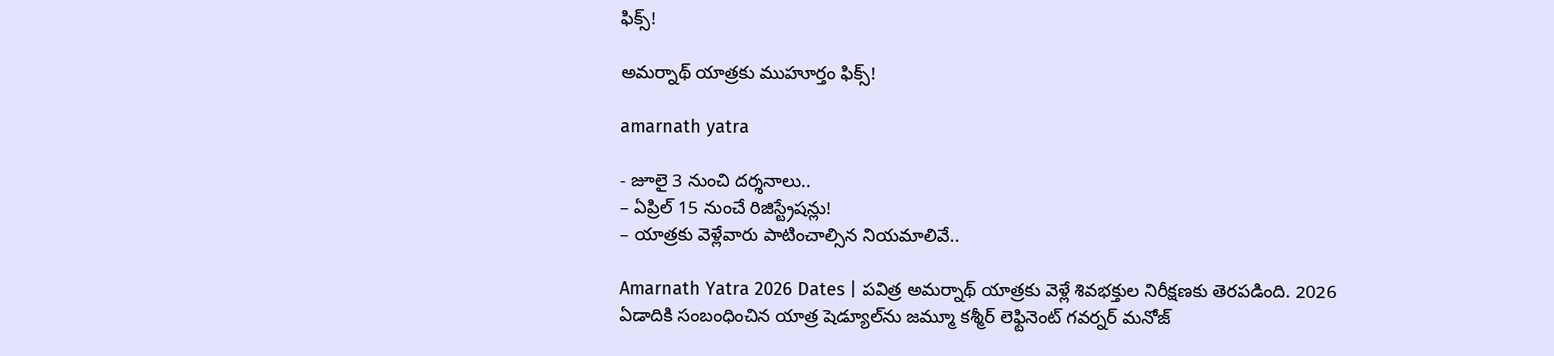ఫిక్స్!

అమర్నాథ్ యాత్రకు ముహూర్తం ఫిక్స్!

amarnath yatra

- జూలై 3 నుంచి దర్శనాలు..
– ఏప్రిల్ 15 నుంచే రిజిస్ట్రేషన్లు!
– యాత్రకు వెళ్లేవారు పాటించాల్సిన నియమాలివే..

Amarnath Yatra 2026 Dates | పవిత్ర అమర్నాథ్ యాత్రకు వెళ్లే శివభక్తుల నిరీక్షణకు తెరపడింది. 2026 ఏడాదికి సంబంధించిన యాత్ర షెడ్యూల్‌ను జమ్మూ కశ్మీర్ లెఫ్టినెంట్ గవర్నర్ మనోజ్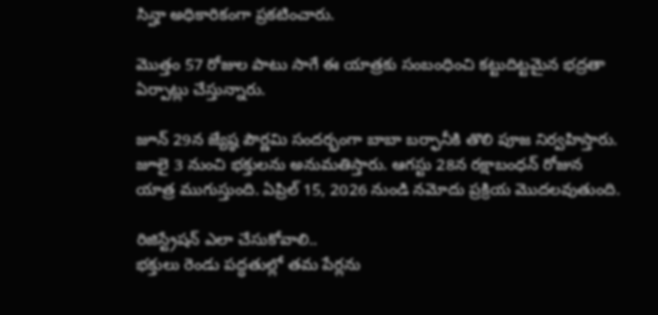సిన్హా అధికారికంగా ప్రకటించారు.

మొత్తం 57 రోజుల పాటు సాగే ఈ యాత్రకు సంబంధించి కట్టుదిట్టమైన భద్రతా ఏర్పాట్లు చేస్తున్నారు.

జూన్ 29న జ్యేష్ఠ పౌర్ణమి సందర్భంగా బాబా బర్ఫానీకి తొలి పూజ నిర్వహిస్తారు. జూలై 3 నుంచి భక్తులను అనుమతిస్తారు. ఆగస్టు 28న రక్షాబంధన్ రోజున యాత్ర ముగుస్తుంది. ఏప్రిల్ 15, 2026 నుండి నమోదు ప్రక్రియ మొదలవుతుంది.

రిజిస్ట్రేషన్ ఎలా చేసుకోవాలి..
భక్తులు రెండు పద్ధతుల్లో తమ పేర్లను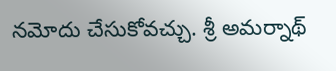నమోదు చేసుకోవచ్చు. శ్రీ అమర్నాథ్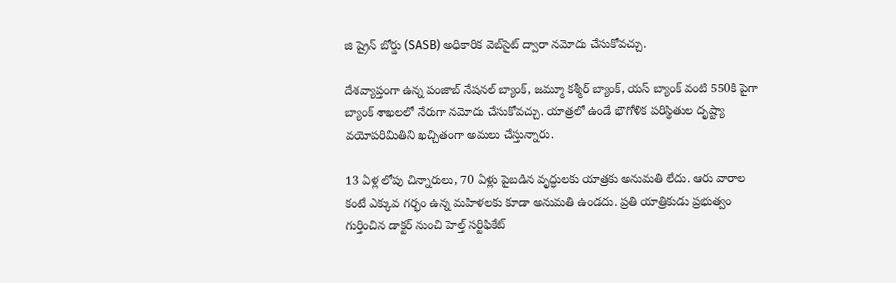జి ష్రైన్ బోర్డు (SASB) అధికారిక వెబ్‌సైట్ ద్వారా నమోదు చేసుకోవచ్చు.

దేశవ్యాప్తంగా ఉన్న పంజాబ్ నేషనల్ బ్యాంక్, జమ్మూ కశ్మీర్ బ్యాంక్, యస్ బ్యాంక్ వంటి 550కి పైగా బ్యాంక్ శాఖలలో నేరుగా నమోదు చేసుకోవచ్చు. యాత్రలో ఉండే భౌగోళిక పరిస్థితుల దృష్ట్యా వయోపరిమితిని ఖచ్చితంగా అమలు చేస్తున్నారు.

13 ఏళ్ల లోపు చిన్నారులు, 70 ఏళ్లు పైబడిన వృద్ధులకు యాత్రకు అనుమతి లేదు. ఆరు వారాల కంటే ఎక్కువ గర్భం ఉన్న మహిళలకు కూడా అనుమతి ఉండదు. ప్రతి యాత్రికుడు ప్రభుత్వం గుర్తించిన డాక్టర్ నుంచి హెల్త్ సర్టిఫికేట్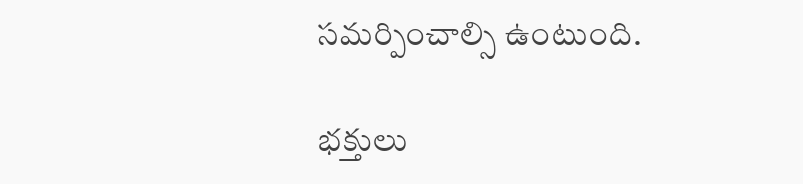సమర్పించాల్సి ఉంటుంది.

భక్తులు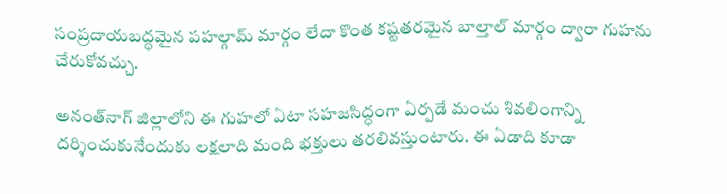సంప్రదాయబద్ధమైన పహల్గామ్ మార్గం లేదా కొంత కష్టతరమైన బాల్తాల్ మార్గం ద్వారా గుహను చేరుకోవచ్చు.

అనంత్‌నాగ్ జిల్లాలోని ఈ గుహలో ఏటా సహజసిద్ధంగా ఏర్పడే మంచు శివలింగాన్ని దర్శించుకునేందుకు లక్షలాది మంది భక్తులు తరలివస్తుంటారు. ఈ ఏడాది కూడా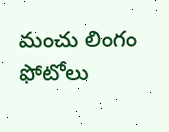మంచు లింగం ఫోటోలు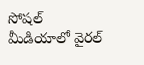సోషల్ మీడియాలో వైరల్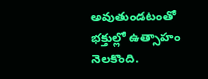అవుతుండటంతో భక్తుల్లో ఉత్సాహం నెలకొంది.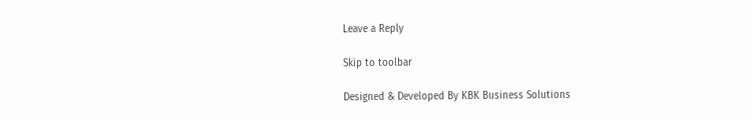Leave a Reply

Skip to toolbar

Designed & Developed By KBK Business Solutions